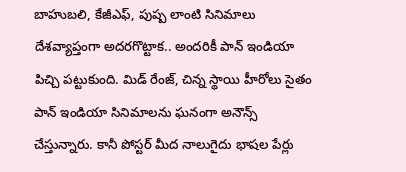బాహుబలి, కేజీఎఫ్, పుష్ప లాంటి సినిమాలు దేశవ్యాప్తంగా అదరగొట్టాక.. అందరికీ పాన్ ఇండియా పిచ్చి పట్టుకుంది. మిడ్ రేంజ్, చిన్న స్థాయి హీరోలు సైతం పాన్ ఇండియా సినిమాలను ఘనంగా అనౌన్స్ చేస్తున్నారు. కానీ పోస్టర్ మీద నాలుగైదు భాషల పేర్లు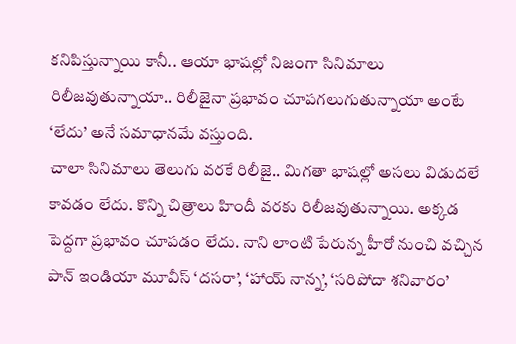కనిపిస్తున్నాయి కానీ.. ఆయా భాషల్లో నిజంగా సినిమాలు రిలీజవుతున్నాయా.. రిలీజైనా ప్రభావం చూపగలుగుతున్నాయా అంటే ‘లేదు’ అనే సమాధానమే వస్తుంది.
చాలా సినిమాలు తెలుగు వరకే రిలీజై.. మిగతా భాషల్లో అసలు విడుదలే కావడం లేదు. కొన్ని చిత్రాలు హిందీ వరకు రిలీజవుతున్నాయి. అక్కడ పెద్దగా ప్రభావం చూపడం లేదు. నాని లాంటి పేరున్న హీరో నుంచి వచ్చిన పాన్ ఇండియా మూవీస్ ‘దసరా’, ‘హాయ్ నాన్న’, ‘సరిపోదా శనివారం’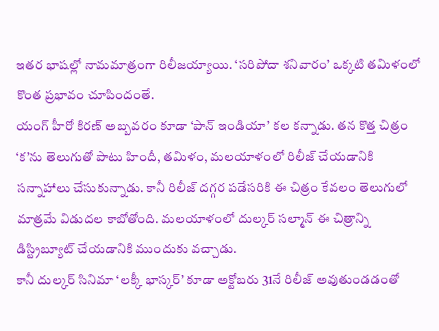ఇతర భాషల్లో నామమాత్రంగా రిలీజయ్యాయి. ‘సరిపోదా శనివారం’ ఒక్కటి తమిళంలో కొంత ప్రభావం చూపిందంతే.
యంగ్ హీరో కిరణ్ అబ్బవరం కూడా ‘పాన్ ఇండియా’ కల కన్నాడు. తన కొత్త చిత్రం ‘క’ను తెలుగుతో పాటు హిందీ, తమిళం, మలయాళంలో రిలీజ్ చేయడానికి సన్నాహాలు చేసుకున్నాడు. కానీ రిలీజ్ దగ్గర పడేసరికి ఈ చిత్రం కేవలం తెలుగులో మాత్రమే విడుదల కాబోతోంది. మలయాళంలో దుల్కర్ సల్మాన్ ఈ చిత్రాన్ని డిస్ట్రిబ్యూట్ చేయడానికి ముందుకు వచ్చాడు.
కానీ దుల్కర్ సినిమా ‘లక్కీ భాస్కర్’ కూడా అక్టోబరు 31నే రిలీజ్ అవుతుండడంతో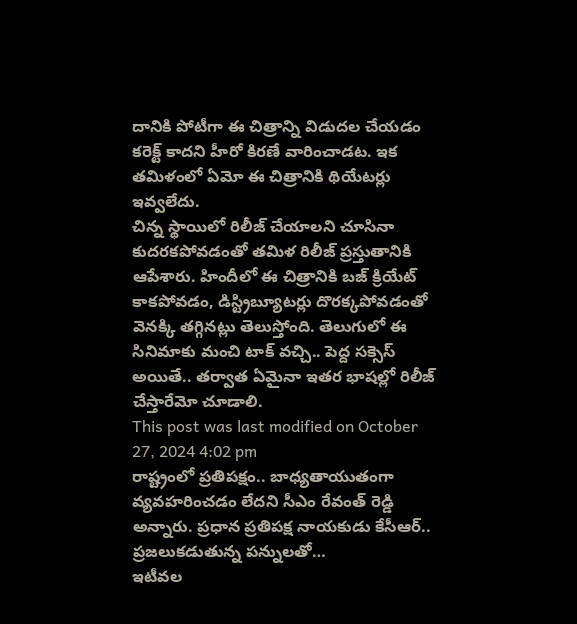దానికి పోటీగా ఈ చిత్రాన్ని విడుదల చేయడం కరెక్ట్ కాదని హీరో కిరణే వారించాడట. ఇక తమిళంలో ఏమో ఈ చిత్రానికి థియేటర్లు ఇవ్వలేదు.
చిన్న స్థాయిలో రిలీజ్ చేయాలని చూసినా కుదరకపోవడంతో తమిళ రిలీజ్ ప్రస్తుతానికి ఆపేశారు. హిందీలో ఈ చిత్రానికి బజ్ క్రియేట్ కాకపోవడం, డిస్ట్రిబ్యూటర్లు దొరక్కపోవడంతో వెనక్కి తగ్గినట్లు తెలుస్తోంది. తెలుగులో ఈ సినిమాకు మంచి టాక్ వచ్చి.. పెద్ద సక్సెస్ అయితే.. తర్వాత ఏమైనా ఇతర భాషల్లో రిలీజ్ చేస్తారేమో చూడాలి.
This post was last modified on October 27, 2024 4:02 pm
రాష్ట్రంలో ప్రతిపక్షం.. బాధ్యతాయుతంగా వ్యవహరించడం లేదని సీఎం రేవంత్ రెడ్డి అన్నారు. ప్రధాన ప్రతిపక్ష నాయకుడు కేసీఆర్.. ప్రజలుకడుతున్న పన్నులతో…
ఇటీవల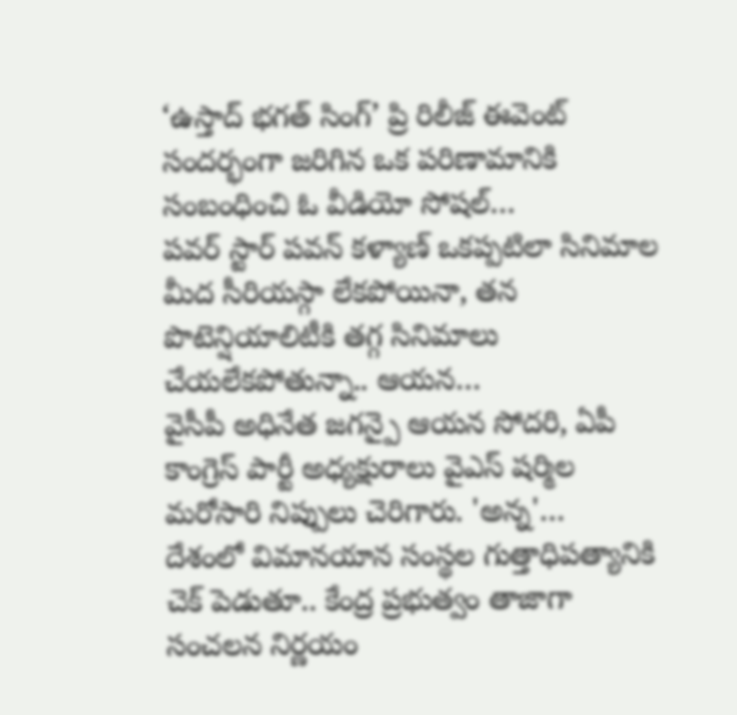‘ఉస్తాద్ భగత్ సింగ్’ ప్రి రిలీజ్ ఈవెంట్ సందర్భంగా జరిగిన ఒక పరిణామానికి సంబంధించి ఓ వీడియో సోషల్…
పవర్ స్టార్ పవన్ కళ్యాణ్ ఒకప్పటిలా సినిమాల మీద సీరియస్గా లేకపోయినా, తన పొటెన్షియాలిటీకి తగ్గ సినిమాలు చేయలేకపోతున్నా.. ఆయన…
వైసీపీ అధినేత జగన్పై ఆయన సోదరి, ఏపీ కాంగ్రెస్ పార్టీ అధ్యక్షురాలు వైఎస్ షర్మిల మరోసారి నిప్పులు చెరిగారు. 'అన్న'…
దేశంలో విమానయాన సంస్థల గుత్తాధిపత్యానికి చెక్ పెడుతూ.. కేంద్ర ప్రభుత్వం తాజాగా సంచలన నిర్ణయం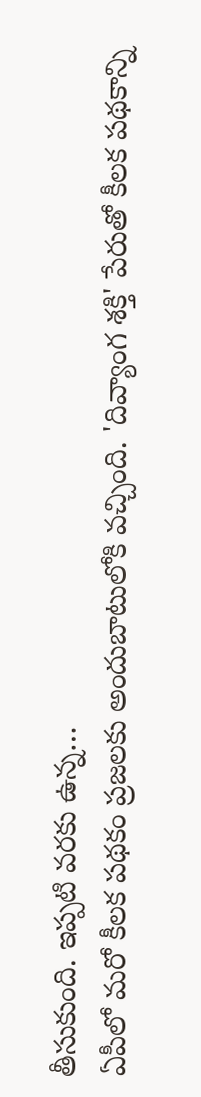తీసుకుంది. ఇప్పటి వరకు ఉన్న…
ఏపీలో మరో కీలక పథకం ప్రజలకు అందుబాటులోకి వచ్చింది. 'దివ్యాంగ శక్తి' పేరుతో కీలక పథకాన్ని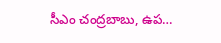సీఎం చంద్రబాబు, ఉప…